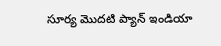సూర్య మొదటి ప్యాన్ ఇండియా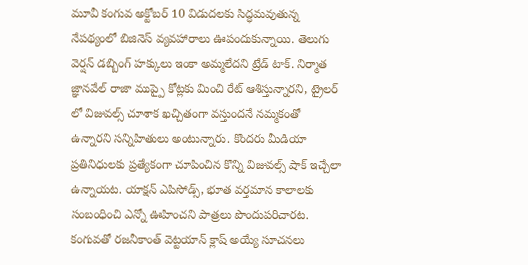మూవీ కంగువ అక్టోబర్ 10 విడుదలకు సిద్ధమవుతున్న నేపథ్యంలో బిజినెస్ వ్యవహారాలు ఊపందుకున్నాయి. తెలుగు వెర్షన్ డబ్బింగ్ హక్కులు ఇంకా అమ్మలేదని ట్రేడ్ టాక్. నిర్మాత జ్ఞానవేల్ రాజా ముప్పై కోట్లకు మించి రేట్ ఆశిస్తున్నారని, ట్రైలర్ లో విజువల్స్ చూశాక ఖచ్చితంగా వస్తుందనే నమ్మకంతో ఉన్నారని సన్నిహితులు అంటున్నారు. కొందరు మీడియా ప్రతినిధులకు ప్రత్యేకంగా చూపించిన కొన్ని విజువల్స్ షాక్ ఇచ్చేలా ఉన్నాయట. యాక్షన్ ఎపిసోడ్స్, భూత వర్తమాన కాలాలకు సంబంధించి ఎన్నో ఊహించని పాత్రలు పొందుపరిచారట.
కంగువతో రజనీకాంత్ వెట్టయాన్ క్లాష్ అయ్యే సూచనలు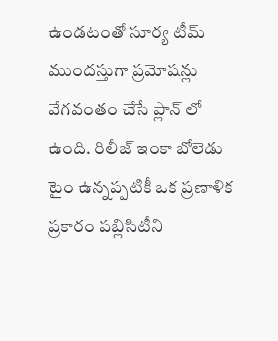ఉండటంతో సూర్య టీమ్ ముందస్తుగా ప్రమోషన్లు వేగవంతం చేసే ప్లాన్ లో ఉంది. రిలీజ్ ఇంకా బోలెడు టైం ఉన్నప్పటికీ ఒక ప్రణాళిక ప్రకారం పబ్లిసిటీని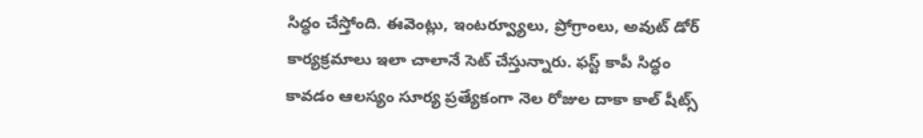సిద్ధం చేస్తోంది. ఈవెంట్లు, ఇంటర్వ్యూలు, ప్రోగ్రాంలు, అవుట్ డోర్ కార్యక్రమాలు ఇలా చాలానే సెట్ చేస్తున్నారు. ఫస్ట్ కాపీ సిద్ధం కావడం ఆలస్యం సూర్య ప్రత్యేకంగా నెల రోజుల దాకా కాల్ షీట్స్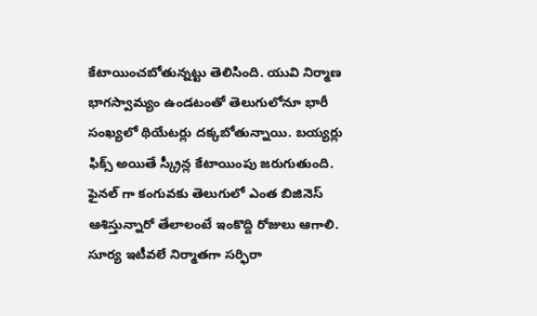కేటాయించబోతున్నట్టు తెలిసింది. యువి నిర్మాణ భాగస్వామ్యం ఉండటంతో తెలుగులోనూ భారీ సంఖ్యలో థియేటర్లు దక్కబోతున్నాయి. బయ్యర్లు ఫిక్స్ అయితే స్క్రీన్ల కేటాయింపు జరుగుతుంది.
ఫైనల్ గా కంగువకు తెలుగులో ఎంత బిజినెస్ ఆశిస్తున్నారో తేలాలంటే ఇంకొద్ది రోజులు ఆగాలి. సూర్య ఇటీవలే నిర్మాతగా సర్ఫిరా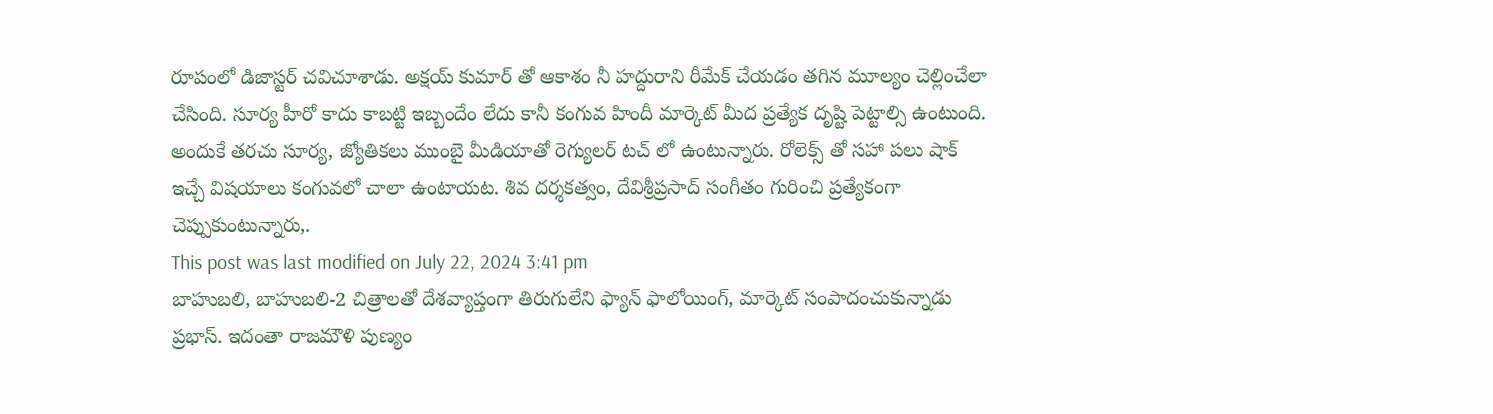రూపంలో డిజాస్టర్ చవిచూశాడు. అక్షయ్ కుమార్ తో ఆకాశం నీ హద్దురాని రీమేక్ చేయడం తగిన మూల్యం చెల్లించేలా చేసింది. సూర్య హీరో కాదు కాబట్టి ఇబ్బందేం లేదు కానీ కంగువ హిందీ మార్కెట్ మీద ప్రత్యేక దృష్టి పెట్టాల్సి ఉంటుంది. అందుకే తరచు సూర్య, జ్యోతికలు ముంబై మీడియాతో రెగ్యులర్ టచ్ లో ఉంటున్నారు. రోలెక్స్ తో సహా పలు షాక్ ఇచ్చే విషయాలు కంగువలో చాలా ఉంటాయట. శివ దర్శకత్వం, దేవిశ్రీప్రసాద్ సంగీతం గురించి ప్రత్యేకంగా చెప్పుకుంటున్నారు,.
This post was last modified on July 22, 2024 3:41 pm
బాహుబలి, బాహుబలి-2 చిత్రాలతో దేశవ్యాప్తంగా తిరుగులేని ఫ్యాన్ ఫాలోయింగ్, మార్కెట్ సంపాదంచుకున్నాడు ప్రభాస్. ఇదంతా రాజమౌళి పుణ్యం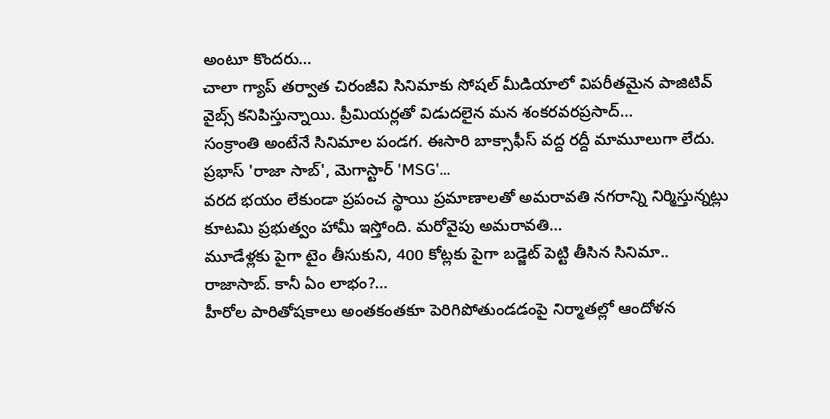అంటూ కొందరు…
చాలా గ్యాప్ తర్వాత చిరంజీవి సినిమాకు సోషల్ మీడియాలో విపరీతమైన పాజిటివ్ వైబ్స్ కనిపిస్తున్నాయి. ప్రీమియర్లతో విడుదలైన మన శంకరవరప్రసాద్…
సంక్రాంతి అంటేనే సినిమాల పండగ. ఈసారి బాక్సాఫీస్ వద్ద రద్దీ మామూలుగా లేదు. ప్రభాస్ 'రాజా సాబ్', మెగాస్టార్ 'MSG'…
వరద భయం లేకుండా ప్రపంచ స్థాయి ప్రమాణాలతో అమరావతి నగరాన్ని నిర్మిస్తున్నట్లు కూటమి ప్రభుత్వం హామీ ఇస్తోంది. మరోవైపు అమరావతి…
మూడేళ్లకు పైగా టైం తీసుకుని, 400 కోట్లకు పైగా బడ్జెట్ పెట్టి తీసిన సినిమా.. రాజాసాబ్. కానీ ఏం లాభం?…
హీరోల పారితోషకాలు అంతకంతకూ పెరిగిపోతుండడంపై నిర్మాతల్లో ఆందోళన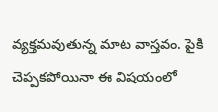వ్యక్తమవుతున్న మాట వాస్తవం. పైకి చెప్పకపోయినా ఈ విషయంలో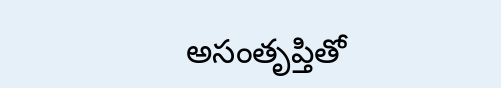అసంతృప్తితో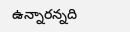ఉన్నారన్నది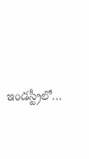ఇండస్ట్రీలో…